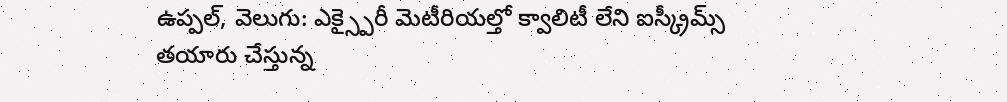ఉప్పల్, వెలుగు: ఎక్స్పైరీ మెటీరియల్తో క్వాలిటీ లేని ఐస్క్రీమ్స్ తయారు చేస్తున్న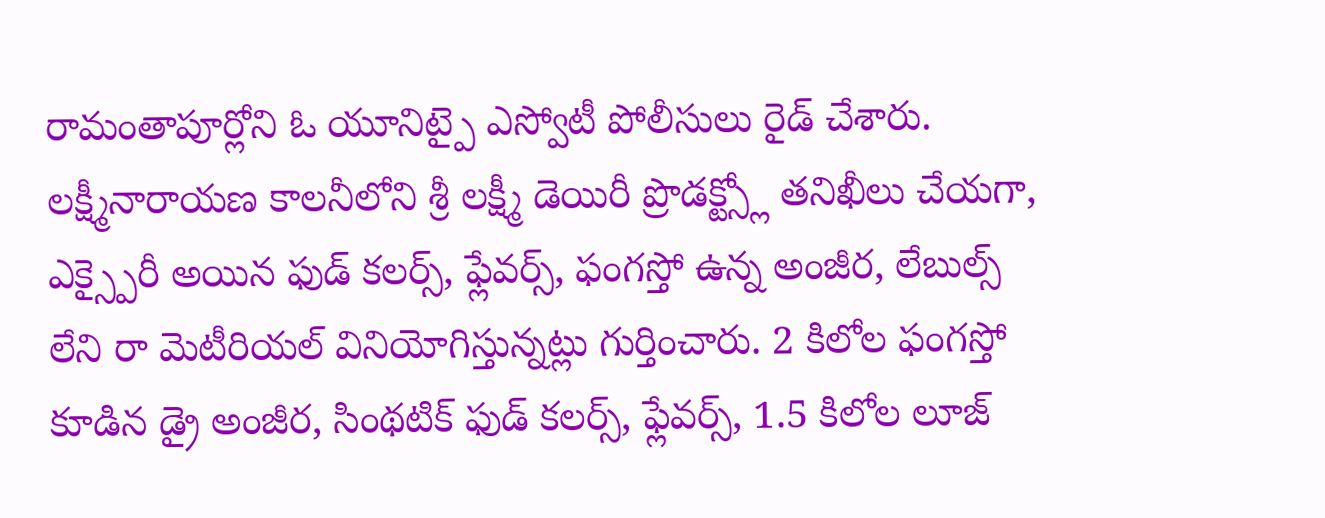రామంతాపూర్లోని ఓ యూనిట్పై ఎస్వోటీ పోలీసులు రైడ్ చేశారు. లక్ష్మీనారాయణ కాలనీలోని శ్రీ లక్ష్మీ డెయిరీ ప్రొడక్ట్స్లో తనిఖీలు చేయగా, ఎక్స్పైరీ అయిన ఫుడ్ కలర్స్, ఫ్లేవర్స్, ఫంగస్తో ఉన్న అంజీర, లేబుల్స్ లేని రా మెటీరియల్ వినియోగిస్తున్నట్లు గుర్తించారు. 2 కిలోల ఫంగస్తో కూడిన డ్రై అంజీర, సింథటిక్ ఫుడ్ కలర్స్, ఫ్లేవర్స్, 1.5 కిలోల లూజ్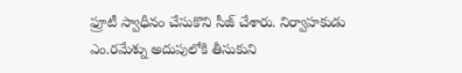ఫ్రూటీ స్వాధీనం చేసుకొని సీజ్ చేశారు. నిర్వాహకుడు ఎం.రమేశ్ను అదుపులోకి తీసుకుని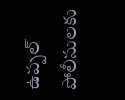ఉప్పల్ పోలీసులకు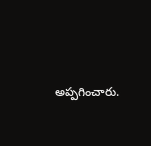అప్పగించారు.